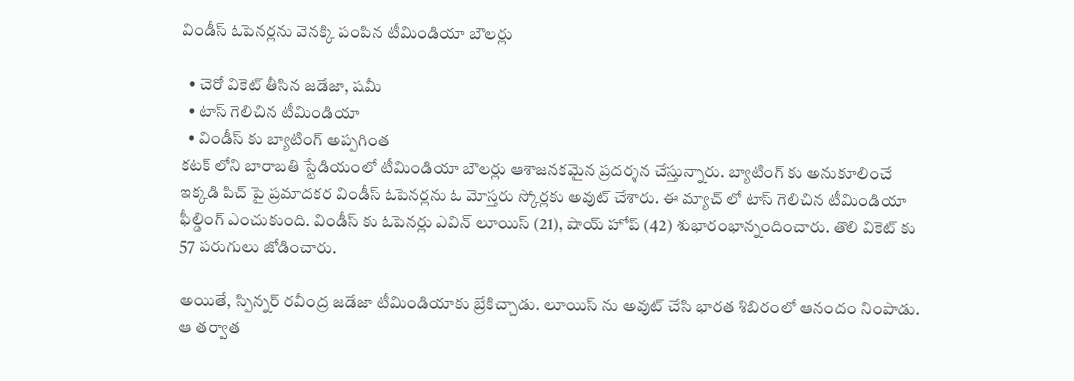విండీస్ ఓపెనర్లను వెనక్కి పంపిన టీమిండియా బౌలర్లు

  • చెరో వికెట్ తీసిన జడేజా, షమీ
  • టాస్ గెలిచిన టీమిండియా
  • విండీస్ కు బ్యాటింగ్ అప్పగింత
కటక్ లోని బారాబతి స్టేడియంలో టీమిండియా బౌలర్లు ఆశాజనకమైన ప్రదర్శన చేస్తున్నారు. బ్యాటింగ్ కు అనుకూలించే ఇక్కడి పిచ్ పై ప్రమాదకర విండీస్ ఓపెనర్లను ఓ మోస్తరు స్కోర్లకు అవుట్ చేశారు. ఈ మ్యాచ్ లో టాస్ గెలిచిన టీమిండియా ఫీల్డింగ్ ఎంచుకుంది. విండీస్ కు ఓపెనర్లు ఎవిన్ లూయిస్ (21), షాయ్ హోప్ (42) శుభారంభాన్నందించారు. తొలి వికెట్ కు 57 పరుగులు జోడించారు.

అయితే, స్పిన్నర్ రవీంద్ర జడేజా టీమిండియాకు బ్రేకిచ్చాడు. లూయిస్ ను అవుట్ చేసి భారత శిబిరంలో ఆనందం నింపాడు. ఆ తర్వాత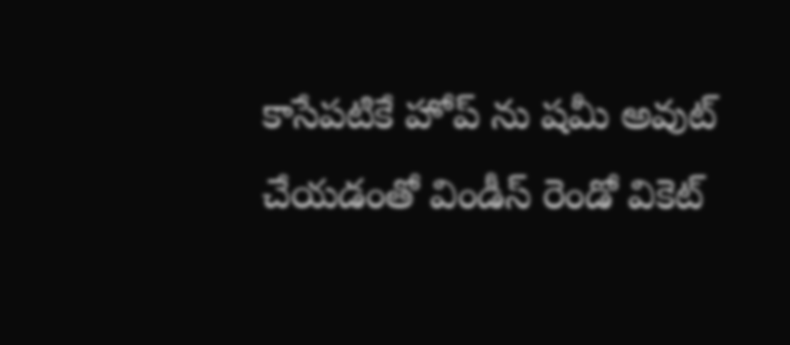కాసేపటికే హోప్ ను షమీ అవుట్ చేయడంతో విండీస్ రెండో వికెట్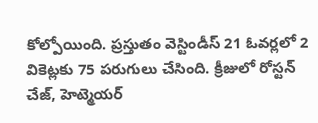కోల్పోయింది. ప్రస్తుతం వెస్టిండీస్ 21 ఓవర్లలో 2 వికెట్లకు 75 పరుగులు చేసింది. క్రీజులో రోస్టన్ చేజ్, హెట్మెయర్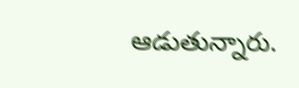ఆడుతున్నారు.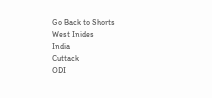Go Back to Shorts
West Inides
India
Cuttack
ODI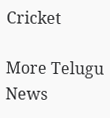Cricket

More Telugu News